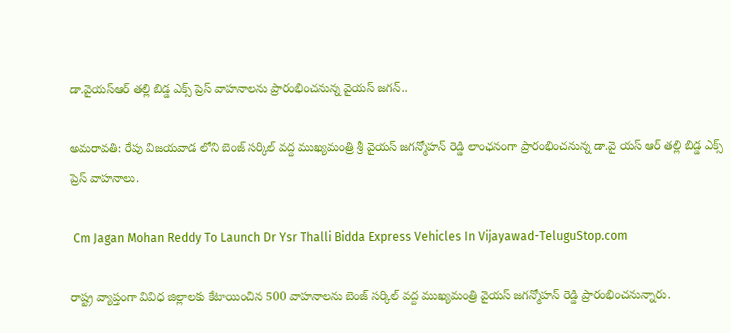డా.వైయస్ఆర్ తల్లి బిడ్డ ఎక్స్ ప్రెస్ వాహనాలను ప్రారంభించనున్న వైయస్ జగన్..

అమరావతి: రేపు విజయవాడ లోని బెంజ్ సర్కిల్ వద్ద ముఖ్యమంత్రి శ్రీ వైయస్ జగన్మోహన్ రెడ్డి లాంఛనంగా ప్రారంభించనున్న డా.వై యస్ ఆర్ తల్లి బిడ్డ ఎక్స్ ప్రెస్ వాహనాలు.

 Cm Jagan Mohan Reddy To Launch Dr Ysr Thalli Bidda Express Vehicles In Vijayawad-TeluguStop.com

రాష్ట్ర వ్యాప్తంగా వివిధ జిల్లాలకు కేటాయించిన 500 వాహనాలను బెంజ్ సర్కిల్ వద్ద ముఖ్యమంత్రి వైయస్ జగన్మోహన్ రెడ్డి ప్రారంభించనున్నారు.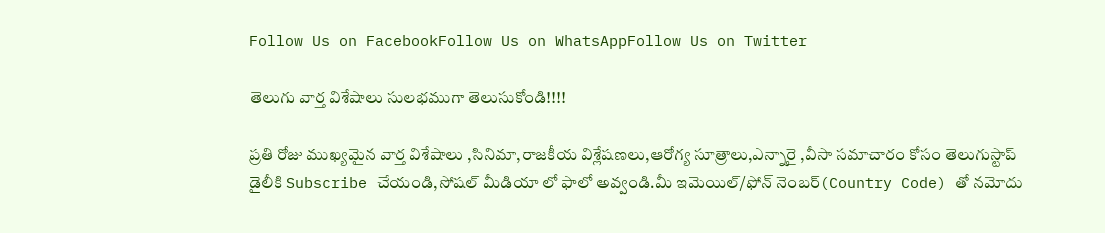Follow Us on FacebookFollow Us on WhatsAppFollow Us on Twitter

తెలుగు వార్త విశేషాలు సులభముగా తెలుసుకోండి!!!!

ప్రతి రోజు ముఖ్యమైన వార్త విశేషాలు ,సినిమా,రాజకీయ విశ్లేషణలు,ఆరోగ్య సూత్రాలు,ఎన్నారై ,వీసా సమాచారం కోసం తెలుగుస్టాప్ డైలీకి Subscribe చేయండి,సోషల్ మీడియా లో ఫాలో అవ్వండి.మీ ఇమెయిల్/ఫోన్ నెంబర్(Country Code) తో నమోదు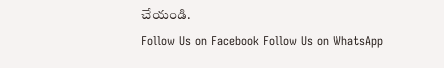చేయండి.
Follow Us on Facebook Follow Us on WhatsApp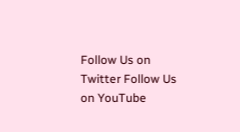Follow Us on Twitter Follow Us on YouTube